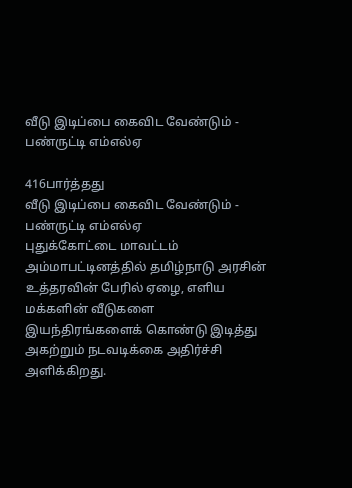வீடு இடிப்பை கைவிட வேண்டும் - பண்ருட்டி எம்எல்ஏ

416பார்த்தது
வீடு இடிப்பை கைவிட வேண்டும் - பண்ருட்டி எம்எல்ஏ
புதுக்கோட்டை மாவட்டம் அம்மாபட்டினத்தில் தமிழ்நாடு அரசின் உத்தரவின் பேரில் ஏழை, எளிய மக்களின் வீடுகளை இயந்திரங்களைக் கொண்டு இடித்து அகற்றும் நடவடிக்கை அதிர்ச்சி அளிக்கிறது.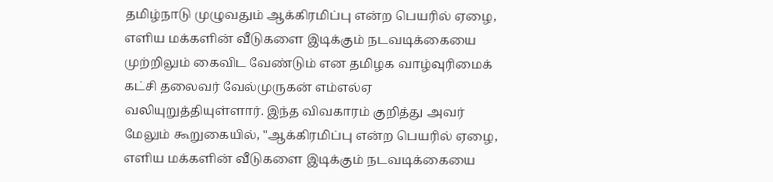தமிழ்நாடு முழுவதும் ஆக்கிரமிப்பு என்ற பெயரில் ஏழை, எளிய மக்களின் வீடுகளை இடிக்கும் நடவடிக்கையை முற்றிலும் கைவிட வேண்டும் என தமிழக வாழ்வுரிமைக் கட்சி தலைவர் வேல்முருகன் எம்எல்ஏ வலியுறுத்தியுள்ளார். இந்த விவகாரம் குறித்து அவர் மேலும் கூறுகையில், "ஆக்கிரமிப்பு என்ற பெயரில் ஏழை, எளிய மக்களின் வீடுகளை இடிக்கும் நடவடிக்கையை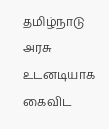தமிழ்நாடு அரசு உடனடியாக கைவிட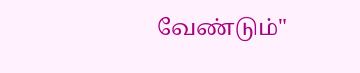வேண்டும்"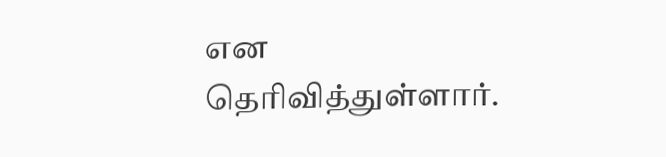என தெரிவித்துள்ளார்.